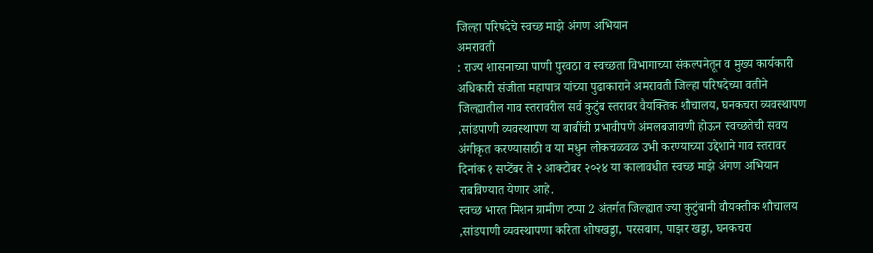जिल्हा परिषदेचे स्वच्छ माझे अंगण अभियान
अमरावती
: राज्य शासनाच्या पाणी पुरवठा व स्वच्छता विभागाच्या संकल्पनेतून व मुख्य कार्यकारी अधिकारी संजीता महापात्र यांच्या पुढाकाराने अमरावती जिल्हा परिषदेच्या वतीने जिल्ह्यातील गाव स्तरावरील सर्व कुटुंब स्तरावर वैयक्तिक शौचालय, घनकचरा व्यवस्थापण ,सांडपाणी व्यवस्थापण या बाबींची प्रभावीपणे अंमलबजावणी होऊन स्वच्छतेची सवय अंगीकृत करण्यासाठी व या मधुन लोकचळवळ उभी करण्याच्या उद्देशाने गाव स्तरावर दिनांक १ सप्टेंबर ते २ आक्टोबर २०२४ या कालावधीत स्वच्छ माझे अंगण अभियान राबविण्यात येणार आहे.
स्वच्छ भारत मिशन ग्रामीण टप्पा 2 अंतर्गत जिल्ह्यात ज्या कुटुंबानी वौयक्तीक शौचालय ,सांडपाणी व्यवस्थापणा करिता शोषखड्डा, परसबाग, पाझर खड्डा, घनकचरा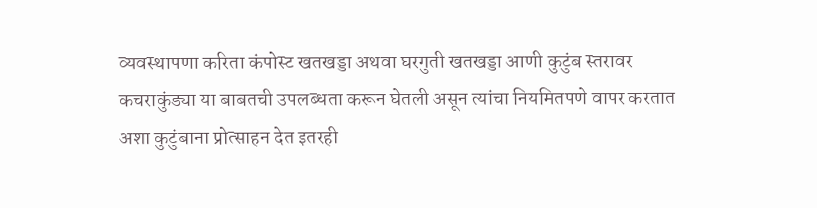व्यवस्थापणा करिता कंपोस्ट खतखड्डा अथवा घरगुती खतखड्डा आणी कुटुंब स्तरावर कचराकुंड्या या बाबतची उपलब्धता करून घेतली असून त्यांचा नियमितपणे वापर करतात अशा कुटुंबाना प्रोत्साहन देत इतरही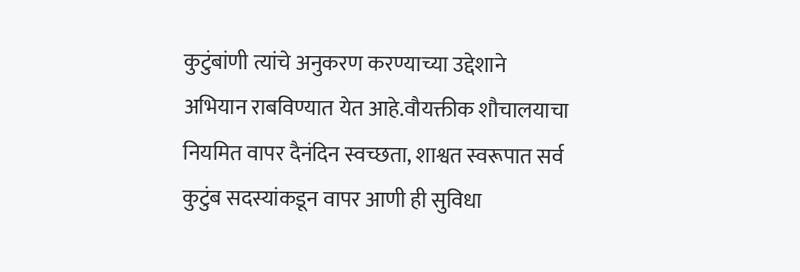कुटुंबांणी त्यांचे अनुकरण करण्याच्या उद्देशाने अभियान राबविण्यात येत आहे.वौयक्तीक शौचालयाचा नियमित वापर दैनंदिन स्वच्छता, शाश्वत स्वरूपात सर्व कुटुंब सदस्यांकडून वापर आणी ही सुविधा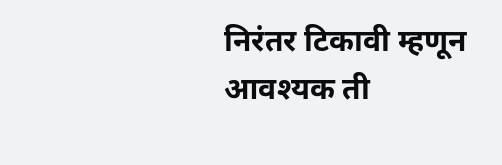निरंतर टिकावी म्हणून आवश्यक ती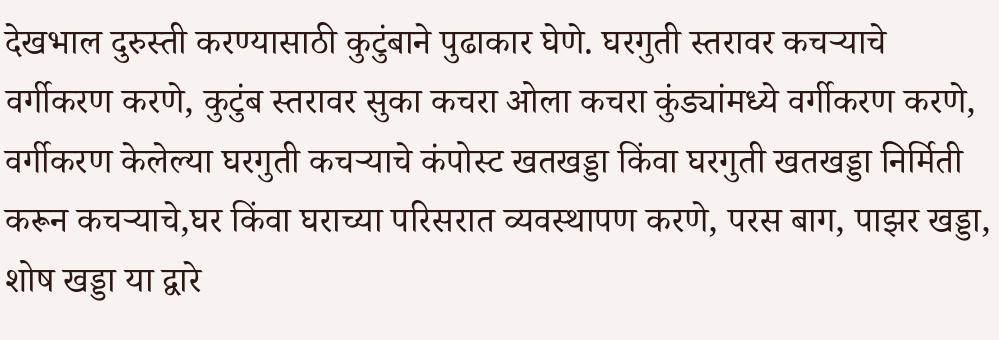देखभाल दुरुस्ती करण्यासाठी कुटुंबाने पुढाकार घेणे. घरगुती स्तरावर कचऱ्याचे वर्गीकरण करणे, कुटुंब स्तरावर सुका कचरा ओला कचरा कुंड्यांमध्ये वर्गीकरण करणे, वर्गीकरण केलेल्या घरगुती कचऱ्याचे कंपोस्ट खतखड्डा किंवा घरगुती खतखड्डा निर्मिती करून कचऱ्याचे,घर किंवा घराच्या परिसरात व्यवस्थापण करणे, परस बाग, पाझर खड्डा, शोष खड्डा या द्वारे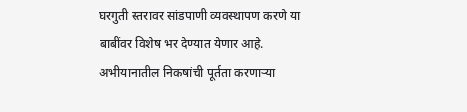घरगुती स्तरावर सांडपाणी व्यवस्थापण करणे या बाबींवर विशेष भर देण्यात येणार आहे.
अभीयानातील निकषांची पूर्तता करणाऱ्या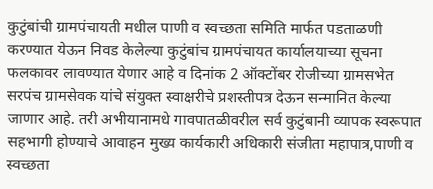कुटुंबांची ग्रामपंचायती मधील पाणी व स्वच्छता समिति मार्फत पडताळणी करण्यात येऊन निवड केलेल्या कुटुंबांच ग्रामपंचायत कार्यालयाच्या सूचना फलकावर लावण्यात येणार आहे व दिनांक 2 ऑक्टोंबर रोजीच्या ग्रामसभेत सरपंच ग्रामसेवक यांचे संयुक्त स्वाक्षरीचे प्रशस्तीपत्र देऊन सन्मानित केल्या जाणार आहे. तरी अभीयानामधे गावपातळीवरील सर्व कुटुंबानी व्यापक स्वरूपात सहभागी होण्याचे आवाहन मुख्य कार्यकारी अधिकारी संजीता महापात्र,पाणी व स्वच्छता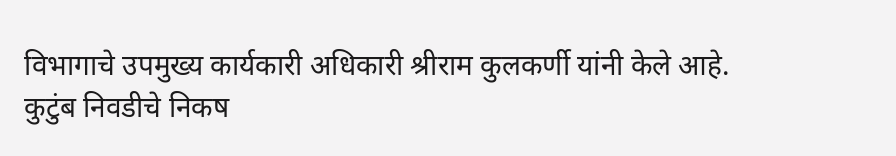विभागाचे उपमुख्य कार्यकारी अधिकारी श्रीराम कुलकर्णी यांनी केले आहे.
कुटुंब निवडीचे निकष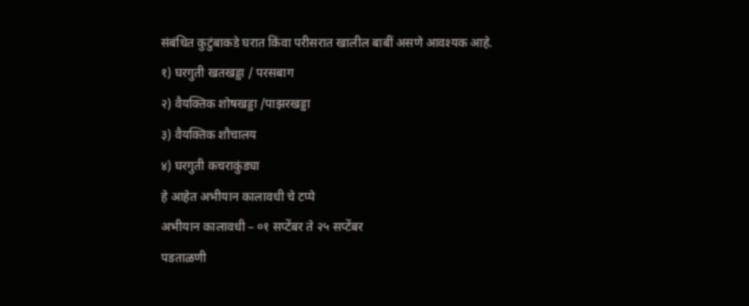संबंधित कुटुंबाकडे घरात किंवा परीसरात खालील बाबीं असणे आवश्यक आहे.
१) घरगुती खतखड्डा / परसबाग
२) वैयक्तिक शोषखड्डा /पाझरखड्डा
३) वैयक्तिक शौचालय
४) घरगुती कचराकुंड्या
हे आहेत अभीयान कालावधी चे टप्पे
अभीयान कालावधी – ०१ सप्टेंबर ते २५ सप्टेंबर
पडताळणी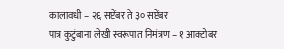कालावधी – २६ सप्टेंबर ते ३० सप्टेंबर
पात्र कुटुंबाना लेखी स्वरूपात निमंत्रण – १ आक्टोबर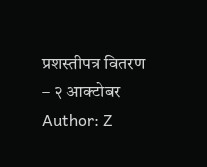प्रशस्तीपत्र वितरण – २ आक्टोबर
Author: Z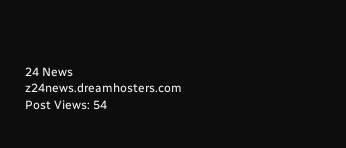24 News
z24news.dreamhosters.com
Post Views: 54